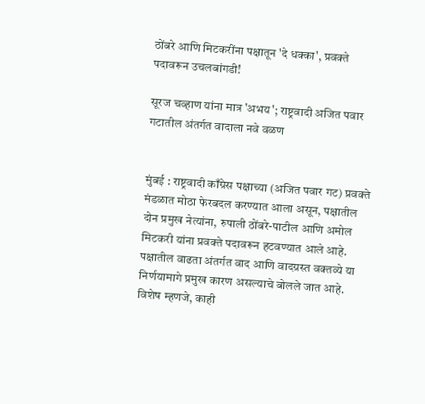ठोंबरे आणि मिटकरींना पक्षातून 'दे धक्का', प्रवक्ते पदावरून उचलबांगडी!

सूरज चव्हाण यांना मात्र 'अभय'; राष्ट्रवादी अजित पवार गटातील अंतर्गत वादाला नवे वळण


मुंबई : राष्ट्रवादी काँग्रेस पक्षाच्या (अजित पवार गट) प्रवक्ते मंडळात मोठा फेरबदल करण्यात आला असून, पक्षातील दोन प्रमुख नेत्यांना, रुपाली ठोंबरे-पाटील आणि अमोल मिटकरी यांना प्रवक्ते पदावरून हटवण्यात आले आहे. पक्षातील वाढता अंतर्गत वाद आणि वादग्रस्त वक्तव्ये या निर्णयामागे प्रमुख कारण असल्याचे बोलले जात आहे. विशेष म्हणजे, काही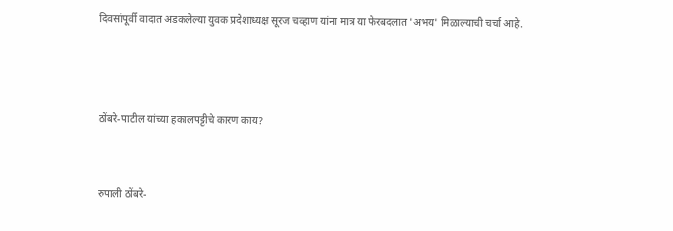दिवसांपूर्वी वादात अडकलेल्या युवक प्रदेशाध्यक्ष सूरज चव्हाण यांना मात्र या फेरबदलात 'अभय' मिळाल्याची चर्चा आहे.



ठोंबरे-पाटील यांच्या हकालपट्टीचे कारण काय?


रुपाली ठोंबरे-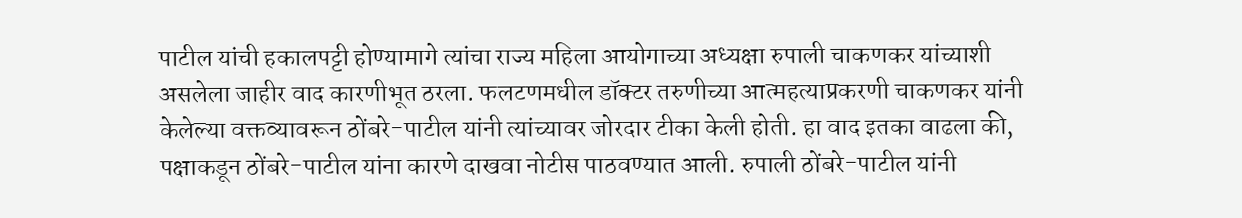पाटील यांची हकालपट्टी होण्यामागे त्यांचा राज्य महिला आयोगाच्या अध्यक्षा रुपाली चाकणकर यांच्याशी असलेला जाहीर वाद कारणीभूत ठरला. फलटणमधील डॉक्टर तरुणीच्या आत्महत्याप्रकरणी चाकणकर यांनी केलेल्या वक्तव्यावरून ठोंबरे-पाटील यांनी त्यांच्यावर जोरदार टीका केली होती. हा वाद इतका वाढला की, पक्षाकडून ठोंबरे-पाटील यांना कारणे दाखवा नोटीस पाठवण्यात आली. रुपाली ठोंबरे-पाटील यांनी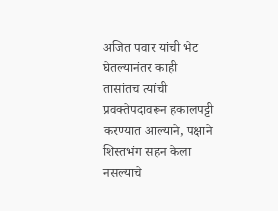अजित पवार यांची भेट घेतल्यानंतर काही तासांतच त्यांची प्रवक्तेपदावरून हकालपट्टी करण्यात आल्याने, पक्षाने शिस्तभंग सहन केला नसल्याचे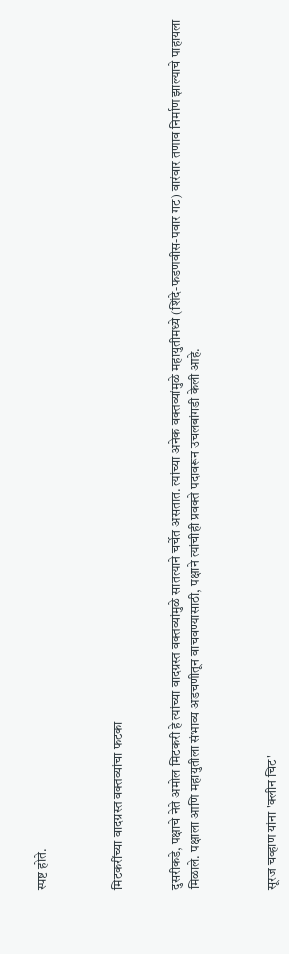स्पष्ट होते.



मिटकरींच्या वादग्रस्त वक्तव्यांचा फटका


दुसरीकडे, पक्षाचे नेते अमोल मिटकरी हे त्यांच्या वादग्रस्त वक्तव्यांमुळे सातत्याने चर्चेत असतात. त्यांच्या अनेक वक्तव्यांमुळे महायुतीमध्ये (शिंदे-फडणवीस-पवार गट) वारंवार तणाव निर्माण झाल्याचे पाहायला मिळाले. पक्षाला आणि महायुतीला संभाव्य अडचणीतून वाचवण्यासाठी, पक्षाने त्यांचीही प्रवक्ते पदावरून उचलबांगडी केली आहे.



सूरज चव्हाण यांना 'क्लीन चिट'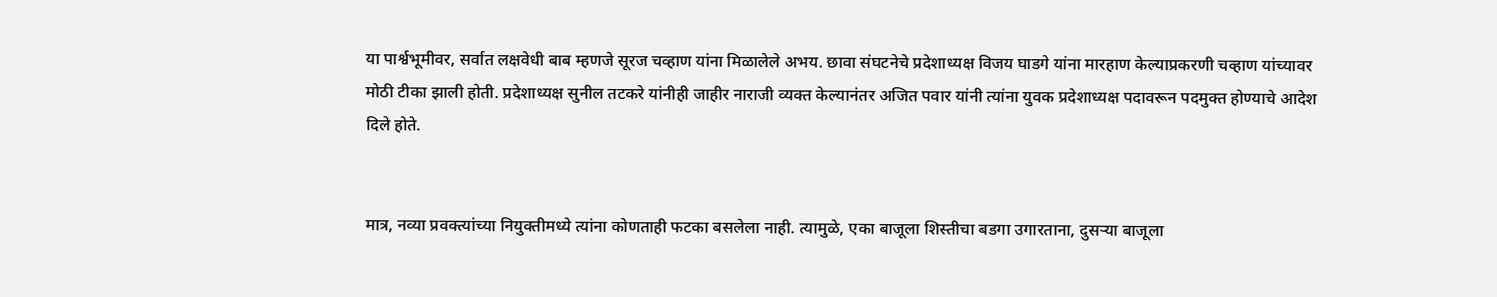या पार्श्वभूमीवर, सर्वात लक्षवेधी बाब म्हणजे सूरज चव्हाण यांना मिळालेले अभय. छावा संघटनेचे प्रदेशाध्यक्ष विजय घाडगे यांना मारहाण केल्याप्रकरणी चव्हाण यांच्यावर मोठी टीका झाली होती. प्रदेशाध्यक्ष सुनील तटकरे यांनीही जाहीर नाराजी व्यक्त केल्यानंतर अजित पवार यांनी त्यांना युवक प्रदेशाध्यक्ष पदावरून पदमुक्त होण्याचे आदेश दिले होते.


मात्र, नव्या प्रवक्त्यांच्या नियुक्तीमध्ये त्यांना कोणताही फटका बसलेला नाही. त्यामुळे, एका बाजूला शिस्तीचा बडगा उगारताना, दुसऱ्या बाजूला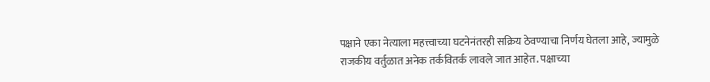पक्षाने एका नेत्याला महत्त्वाच्या घटनेनंतरही सक्रिय ठेवण्याचा निर्णय घेतला आहे, ज्यामुळे राजकीय वर्तुळात अनेक तर्कवितर्क लावले जात आहेत. पक्षाच्या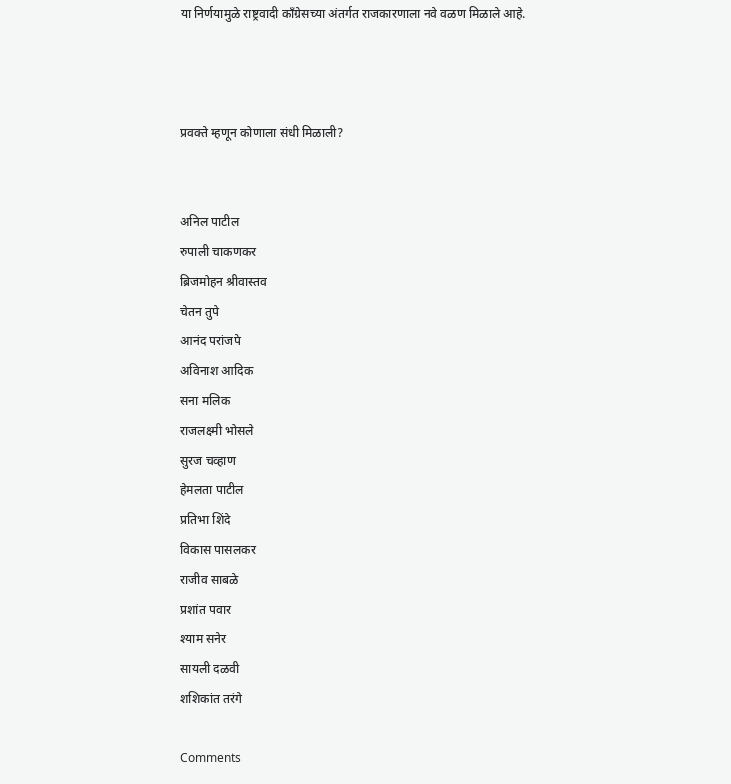या निर्णयामुळे राष्ट्रवादी काँग्रेसच्या अंतर्गत राजकारणाला नवे वळण मिळाले आहे.



प्रवक्ते म्हणून कोणाला संधी मिळाली?


अनिल पाटील
रुपाली चाकणकर
ब्रिजमोहन श्रीवास्तव
चेतन तुपे
आनंद परांजपे
अविनाश आदिक
सना मलिक
राजलक्ष्मी भोसले
सुरज चव्हाण
हेमलता पाटील
प्रतिभा शिंदे
विकास पासलकर
राजीव साबळे
प्रशांत पवार
श्याम सनेर
सायली दळवी
शशिकांत तरंगे

Comments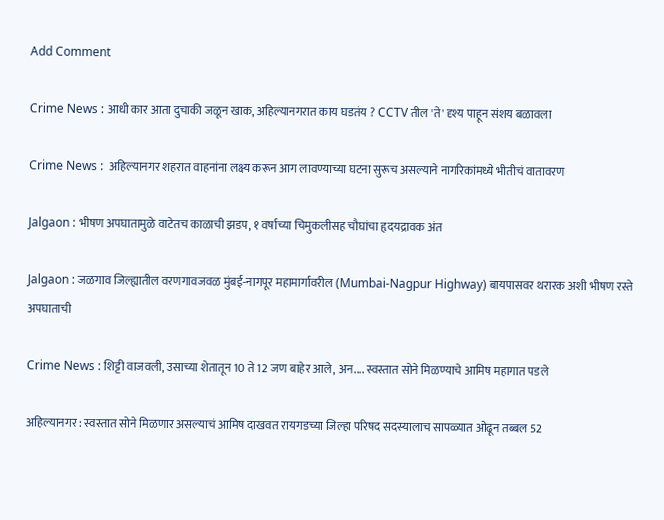Add Comment

Crime News : आधी कार आता दुचाकी जळून खाक, अहिल्यानगरात काय घडतंय ? CCTV तील 'ते' दृश्य पाहून संशय बळावला

Crime News :  अहिल्यानगर शहरात वाहनांना लक्ष्य करून आग लावण्याच्या घटना सुरूच असल्याने नागरिकांमध्ये भीतीचं वातावरण

Jalgaon : भीषण अपघातामुळे वाटेतच काळाची झडप, १ वर्षाच्या चिमुकलीसह चौघांचा हृदयद्रावक अंत

Jalgaon : जळगाव जिल्ह्यातील वरणगावजवळ मुंबई-नागपूर महामार्गावरील (Mumbai-Nagpur Highway) बायपासवर थरारक अशी भीषण रस्ते अपघाताची

Crime News : शिट्टी वाजवली, उसाच्या शेतातून 10 ते 12 जण बाहेर आले, अन.... स्वस्तात सोने मिळण्याचे आमिष महागात पडले

अहिल्यानगर : स्वस्तात सोने मिळणार असल्याचं आमिष दाखवत रायगडच्या जिल्हा परिषद सदस्यालाच सापळ्यात ओढून तब्बल 52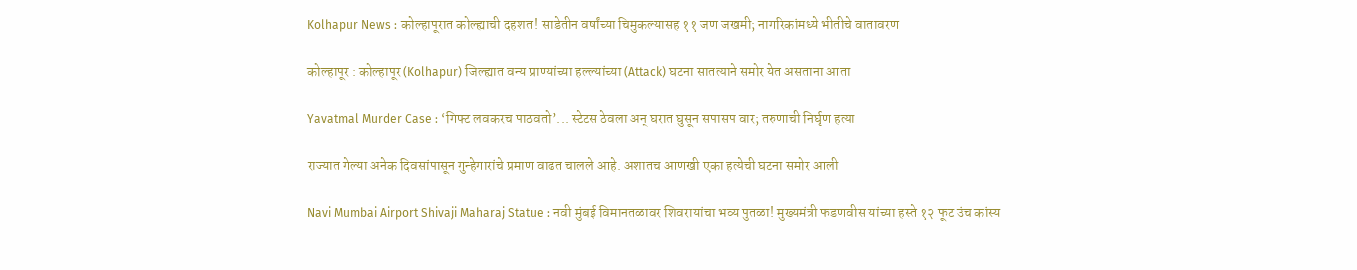Kolhapur News : कोल्हापूरात कोल्ह्याची दहशत! साडेतीन वर्षांच्या चिमुकल्यासह ११ जण जखमी; नागरिकांमध्ये भीतीचे वातावरण

कोल्हापूर : कोल्हापूर (Kolhapur) जिल्ह्यात वन्य प्राण्यांच्या हल्ल्यांच्या (Attack) घटना सातत्याने समोर येत असताना आता

Yavatmal Murder Case : ‘गिफ्ट लवकरच पाठवतो’... स्टेटस ठेवला अन् घरात घुसून सपासप वार; तरुणाची निर्घृण हत्या

राज्यात गेल्या अनेक दिवसांपासून गुन्हेगारांचे प्रमाण वाढत चालले आहे. अशातच आणखी एका हत्येची घटना समोर आली

Navi Mumbai Airport Shivaji Maharaj Statue : नवी मुंबई विमानतळावर शिवरायांचा भव्य पुतळा! मुख्यमंत्री फडणवीस यांच्या हस्ते १२ फूट उंच कांस्य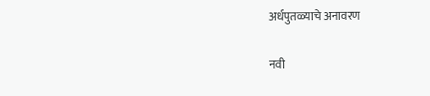अर्धपुतळ्याचे अनावरण

नवी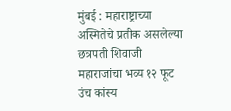मुंबई : महाराष्ट्राच्या अस्मितेचे प्रतीक असलेल्या छत्रपती शिवाजी महाराजांचा भव्य १२ फूट उंच कांस्य